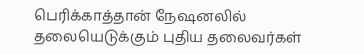பெரிக்காத்தான் நேஷனலில் தலையெடுக்கும் புதிய தலைவர்கள்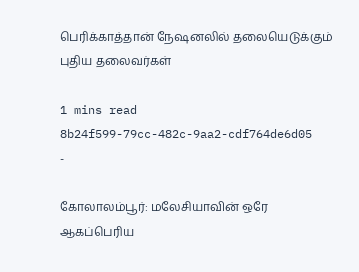பெரிக்காத்தான் நேஷனலில் தலையெடுக்கும் புதிய தலைவர்கள்

1 mins read
8b24f599-79cc-482c-9aa2-cdf764de6d05
-

கோலாலம்பூர்: மலேசியாவின் ஒரே ஆகப்பெரிய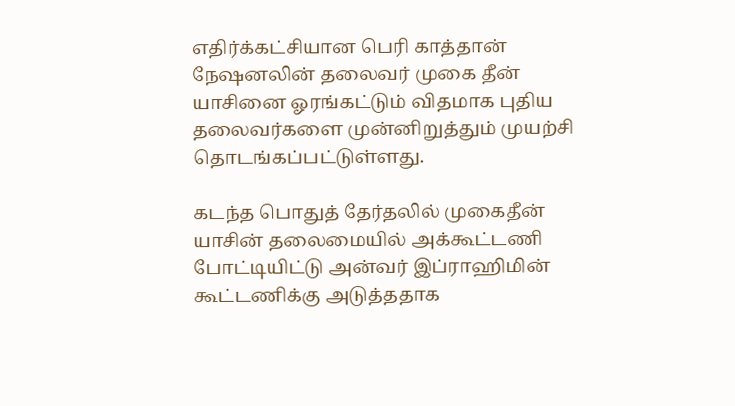எதிர்க்கட்சியான பெரி காத்தான் நேஷனலின் தலைவர் முகை தீன் யாசினை ஓரங்கட்டும் விதமாக புதிய தலைவர்களை முன்னிறுத்தும் முயற்சி தொடங்கப்பட்டுள்ளது.

கடந்த பொதுத் தேர்தலில் முகைதீன் யாசின் தலைமையில் அக்கூட்டணி போட்டியிட்டு அன்வர் இப்ராஹிமின் கூட்டணிக்கு அடுத்ததாக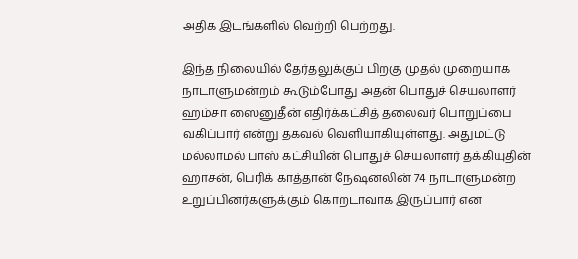அதிக இடங்களில் வெற்றி பெற்றது.

இந்த நிலையில் தேர்தலுக்குப் பிறகு முதல் முறையாக நாடாளுமன்றம் கூடும்போது அதன் பொதுச் செயலாளர் ஹம்சா ஸைனுதீன் எதிர்க்கட்சித் தலைவர் பொறுப்பை வகிப்பார் என்று தகவல் வெளியாகியுள்ளது. அதுமட்டு மல்லாமல் பாஸ் கட்சியின் பொதுச் செயலாளர் தக்கியுதின் ஹாசன், பெரிக் காத்தான் நேஷனலின் 74 நாடாளுமன்ற உறுப்பினர்களுக்கும் கொறடாவாக இருப்பார் என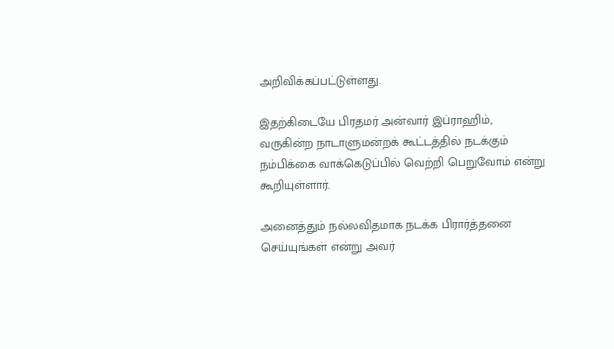அறிவிக்கப்பட்டுள்ளது.

இதற்கிடையே பிரதமர் அன்வார் இப்ராஹிம், வருகின்ற நாடாளுமன்றக் கூட்டத்தில் நடக்கும் நம்பிக்கை வாக்கெடுப்பில் வெற்றி பெறுவோம் என்று கூறியுள்ளார்.

அனைத்தும் நல்லவிதமாக நடக்க பிரார்த்தனை செய்யுங்கள் என்று அவர்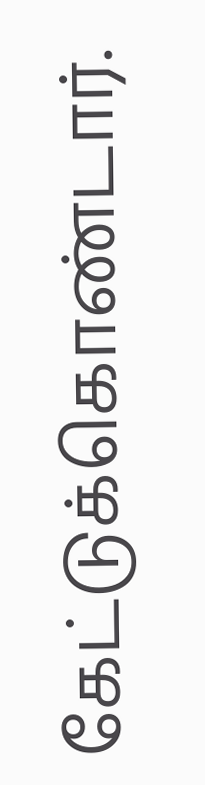கேட்டுக்கொண்டார்.